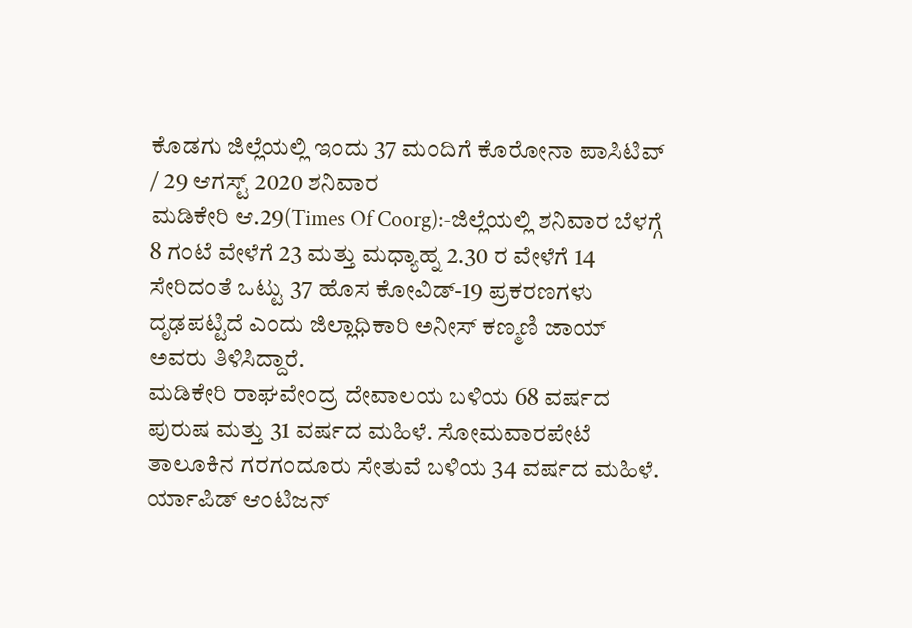ಕೊಡಗು ಜಿಲ್ಲೆಯಲ್ಲಿ ಇಂದು 37 ಮಂದಿಗೆ ಕೊರೋನಾ ಪಾಸಿಟಿವ್ / 29 ಆಗಸ್ಟ್ 2020 ಶನಿವಾರ
ಮಡಿಕೇರಿ ಆ.29(Times Of Coorg):-ಜಿಲ್ಲೆಯಲ್ಲಿ ಶನಿವಾರ ಬೆಳಗ್ಗೆ 8 ಗಂಟೆ ವೇಳೆಗೆ 23 ಮತ್ತು ಮಧ್ಯಾಹ್ನ 2.30 ರ ವೇಳೆಗೆ 14 ಸೇರಿದಂತೆ ಒಟ್ಟು 37 ಹೊಸ ಕೋವಿಡ್-19 ಪ್ರಕರಣಗಳು ದೃಢಪಟ್ಟಿದೆ ಎಂದು ಜಿಲ್ಲಾಧಿಕಾರಿ ಅನೀಸ್ ಕಣ್ಮಣಿ ಜಾಯ್ ಅವರು ತಿಳಿಸಿದ್ದಾರೆ.
ಮಡಿಕೇರಿ ರಾಘವೇಂದ್ರ ದೇವಾಲಯ ಬಳಿಯ 68 ವರ್ಷದ ಪುರುಷ ಮತ್ತು 31 ವರ್ಷದ ಮಹಿಳೆ. ಸೋಮವಾರಪೇಟೆ ತಾಲೂಕಿನ ಗರಗಂದೂರು ಸೇತುವೆ ಬಳಿಯ 34 ವರ್ಷದ ಮಹಿಳೆ. ರ್ಯಾಪಿಡ್ ಆಂಟಿಜನ್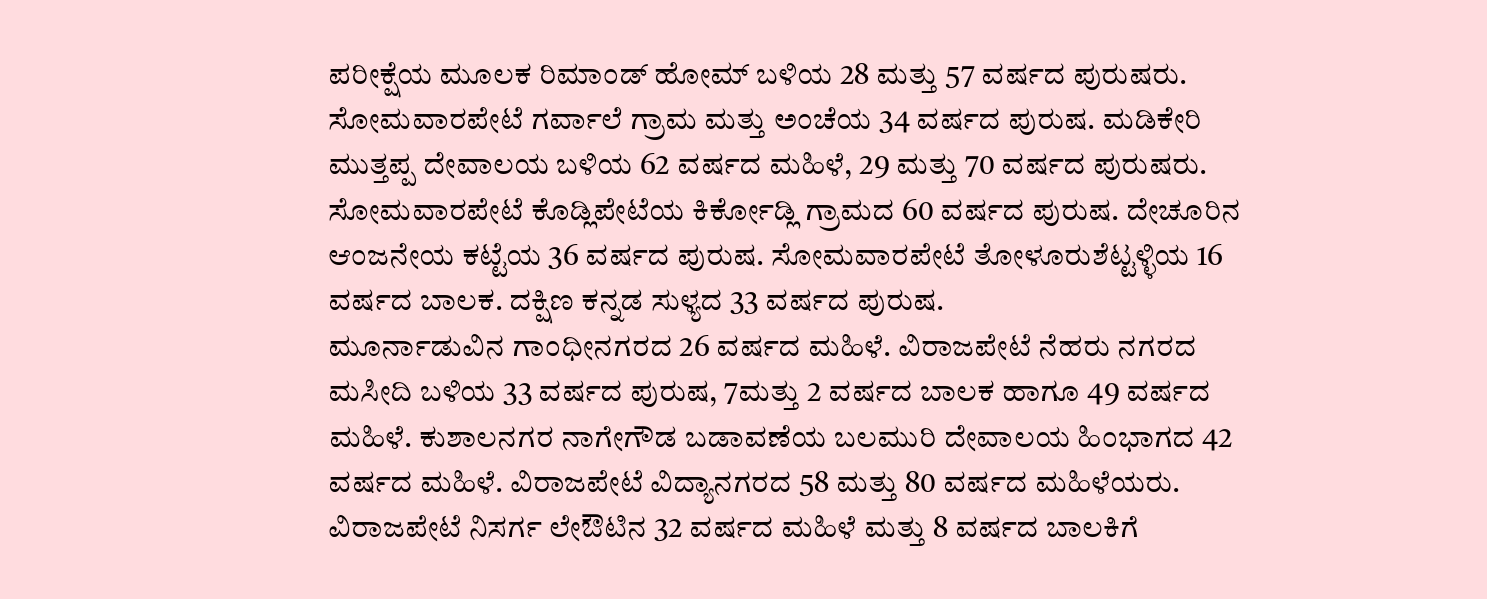ಪರೀಕ್ಷೆಯ ಮೂಲಕ ರಿಮಾಂಡ್ ಹೋಮ್ ಬಳಿಯ 28 ಮತ್ತು 57 ವರ್ಷದ ಪುರುಷರು. ಸೋಮವಾರಪೇಟೆ ಗರ್ವಾಲೆ ಗ್ರಾಮ ಮತ್ತು ಅಂಚೆಯ 34 ವರ್ಷದ ಪುರುಷ. ಮಡಿಕೇರಿ ಮುತ್ತಪ್ಪ ದೇವಾಲಯ ಬಳಿಯ 62 ವರ್ಷದ ಮಹಿಳೆ, 29 ಮತ್ತು 70 ವರ್ಷದ ಪುರುಷರು. ಸೋಮವಾರಪೇಟೆ ಕೊಡ್ಲಿಪೇಟೆಯ ಕಿರ್ಕೋಡ್ಲಿ ಗ್ರಾಮದ 60 ವರ್ಷದ ಪುರುಷ. ದೇಚೂರಿನ ಆಂಜನೇಯ ಕಟ್ಟೆಯ 36 ವರ್ಷದ ಪುರುಷ. ಸೋಮವಾರಪೇಟೆ ತೋಳೂರುಶೆಟ್ಟಳ್ಳಿಯ 16 ವರ್ಷದ ಬಾಲಕ. ದಕ್ಷಿಣ ಕನ್ನಡ ಸುಳ್ಯದ 33 ವರ್ಷದ ಪುರುಷ.
ಮೂರ್ನಾಡುವಿನ ಗಾಂಧೀನಗರದ 26 ವರ್ಷದ ಮಹಿಳೆ. ವಿರಾಜಪೇಟೆ ನೆಹರು ನಗರದ ಮಸೀದಿ ಬಳಿಯ 33 ವರ್ಷದ ಪುರುಷ, 7ಮತ್ತು 2 ವರ್ಷದ ಬಾಲಕ ಹಾಗೂ 49 ವರ್ಷದ ಮಹಿಳೆ. ಕುಶಾಲನಗರ ನಾಗೇಗೌಡ ಬಡಾವಣೆಯ ಬಲಮುರಿ ದೇವಾಲಯ ಹಿಂಭಾಗದ 42 ವರ್ಷದ ಮಹಿಳೆ. ವಿರಾಜಪೇಟೆ ವಿದ್ಯಾನಗರದ 58 ಮತ್ತು 80 ವರ್ಷದ ಮಹಿಳೆಯರು. ವಿರಾಜಪೇಟೆ ನಿಸರ್ಗ ಲೇಔಟಿನ 32 ವರ್ಷದ ಮಹಿಳೆ ಮತ್ತು 8 ವರ್ಷದ ಬಾಲಕಿಗೆ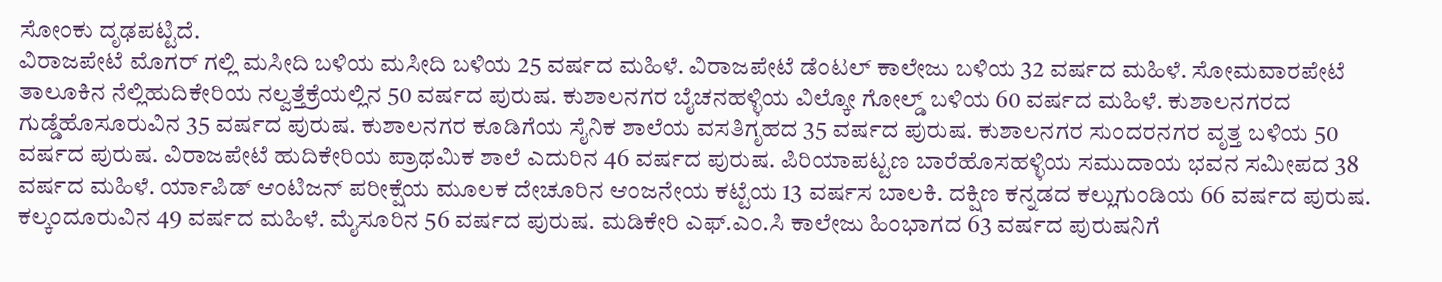ಸೋಂಕು ದೃಢಪಟ್ಟಿದೆ.
ವಿರಾಜಪೇಟೆ ಮೊಗರ್ ಗಲ್ಲಿ ಮಸೀದಿ ಬಳಿಯ ಮಸೀದಿ ಬಳಿಯ 25 ವರ್ಷದ ಮಹಿಳೆ. ವಿರಾಜಪೇಟೆ ಡೆಂಟಲ್ ಕಾಲೇಜು ಬಳಿಯ 32 ವರ್ಷದ ಮಹಿಳೆ. ಸೋಮವಾರಪೇಟೆ ತಾಲೂಕಿನ ನೆಲ್ಲಿಹುದಿಕೇರಿಯ ನಲ್ವತ್ತೆಕ್ರೆಯಲ್ಲಿನ 50 ವರ್ಷದ ಪುರುಷ. ಕುಶಾಲನಗರ ಬೈಚನಹಳ್ಳಿಯ ವಿಲ್ಕೋ ಗೋಲ್ಡ್ ಬಳಿಯ 60 ವರ್ಷದ ಮಹಿಳೆ. ಕುಶಾಲನಗರದ ಗುಡ್ಡೆಹೊಸೂರುವಿನ 35 ವರ್ಷದ ಪುರುಷ. ಕುಶಾಲನಗರ ಕೂಡಿಗೆಯ ಸೈನಿಕ ಶಾಲೆಯ ವಸತಿಗೃಹದ 35 ವರ್ಷದ ಪುರುಷ. ಕುಶಾಲನಗರ ಸುಂದರನಗರ ವೃತ್ತ ಬಳಿಯ 50 ವರ್ಷದ ಪುರುಷ. ವಿರಾಜಪೇಟೆ ಹುದಿಕೇರಿಯ ಪ್ರಾಥಮಿಕ ಶಾಲೆ ಎದುರಿನ 46 ವರ್ಷದ ಪುರುಷ. ಪಿರಿಯಾಪಟ್ಟಣ ಬಾರೆಹೊಸಹಳ್ಳಿಯ ಸಮುದಾಯ ಭವನ ಸಮೀಪದ 38 ವರ್ಷದ ಮಹಿಳೆ. ರ್ಯಾಪಿಡ್ ಆಂಟಿಜನ್ ಪರೀಕ್ಷೆಯ ಮೂಲಕ ದೇಚೂರಿನ ಆಂಜನೇಯ ಕಟ್ಟೆಯ 13 ವರ್ಷಸ ಬಾಲಕಿ. ದಕ್ಷಿಣ ಕನ್ನಡದ ಕಲ್ಲುಗುಂಡಿಯ 66 ವರ್ಷದ ಪುರುಷ. ಕಲ್ಕಂದೂರುವಿನ 49 ವರ್ಷದ ಮಹಿಳೆ. ಮೈಸೂರಿನ 56 ವರ್ಷದ ಪುರುಷ. ಮಡಿಕೇರಿ ಎಫ್.ಎಂ.ಸಿ ಕಾಲೇಜು ಹಿಂಭಾಗದ 63 ವರ್ಷದ ಪುರುಷನಿಗೆ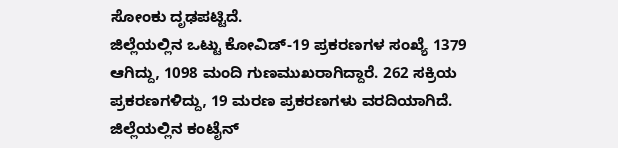ಸೋಂಕು ದೃಢಪಟ್ಟಿದೆ.
ಜಿಲ್ಲೆಯಲ್ಲಿನ ಒಟ್ಟು ಕೋವಿಡ್-19 ಪ್ರಕರಣಗಳ ಸಂಖ್ಯೆ 1379 ಆಗಿದ್ದು, 1098 ಮಂದಿ ಗುಣಮುಖರಾಗಿದ್ದಾರೆ. 262 ಸಕ್ರಿಯ ಪ್ರಕರಣಗಳಿದ್ದು, 19 ಮರಣ ಪ್ರಕರಣಗಳು ವರದಿಯಾಗಿದೆ. ಜಿಲ್ಲೆಯಲ್ಲಿನ ಕಂಟೈನ್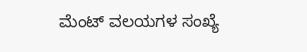ಮೆಂಟ್ ವಲಯಗಳ ಸಂಖ್ಯೆ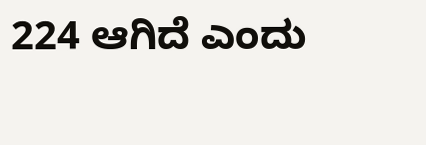224 ಆಗಿದೆ ಎಂದು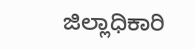ಜಿಲ್ಲಾಧಿಕಾರಿ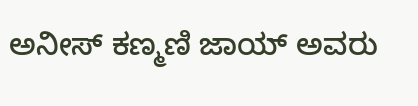ಅನೀಸ್ ಕಣ್ಮಣಿ ಜಾಯ್ ಅವರು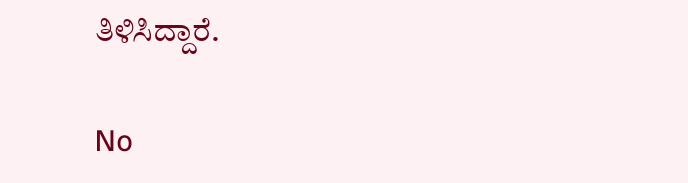ತಿಳಿಸಿದ್ದಾರೆ.

No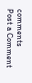comments
Post a Comment